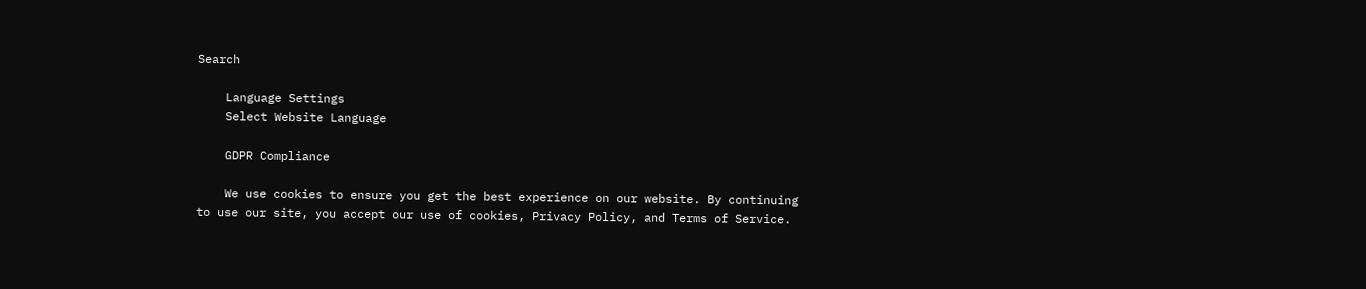Search

    Language Settings
    Select Website Language

    GDPR Compliance

    We use cookies to ensure you get the best experience on our website. By continuing to use our site, you accept our use of cookies, Privacy Policy, and Terms of Service.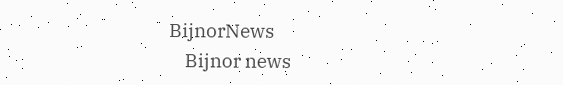BijnorNews
    Bijnor news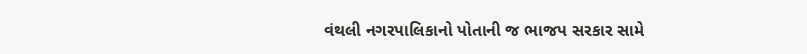વંથલી નગરપાલિકાનો પોતાની જ ભાજપ સરકાર સામે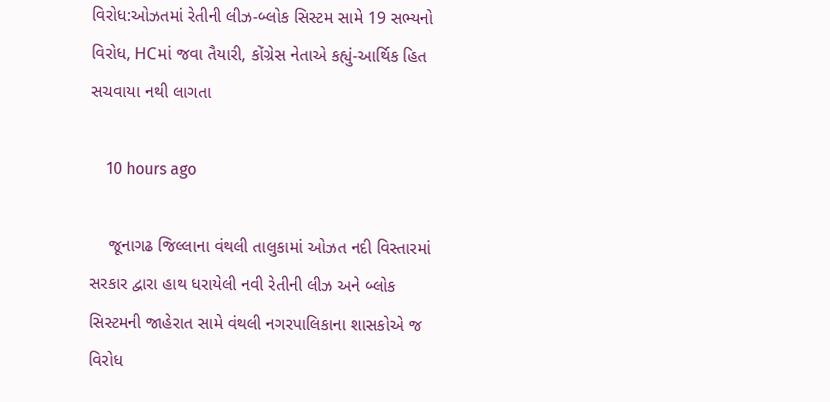વિરોધ:ઓઝતમાં રેતીની લીઝ-બ્લોક સિસ્ટમ સામે 19 સભ્યનો વિરોધ, HCમાં જવા તૈયારી, કોંગ્રેસ નેતાએ કહ્યું-આર્થિક હિત સચવાયા નથી લાગતા

    10 hours ago

    જૂનાગઢ જિલ્લાના વંથલી તાલુકામાં ઓઝત નદી વિસ્તારમાં સરકાર દ્વારા હાથ ધરાયેલી નવી રેતીની લીઝ અને બ્લોક સિસ્ટમની જાહેરાત સામે વંથલી નગરપાલિકાના શાસકોએ જ વિરોધ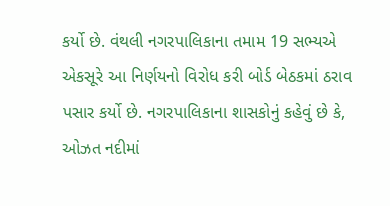કર્યો છે. વંથલી નગરપાલિકાના તમામ 19 સભ્યએ એકસૂરે આ નિર્ણયનો વિરોધ કરી બોર્ડ બેઠકમાં ઠરાવ પસાર કર્યો છે. નગરપાલિકાના શાસકોનું કહેવું છે કે, ઓઝત નદીમાં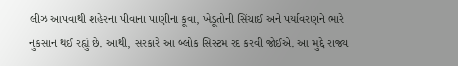લીઝ આપવાથી શહેરના પીવાના પાણીના કૂવા, ખેડૂતોની સિંચાઈ અને પર્યાવરણને ભારે નુકસાન થઈ રહ્યું છે. આથી, સરકારે આ બ્લોક સિસ્ટમ રદ કરવી જોઈએ. આ મુદ્દે રાજ્ય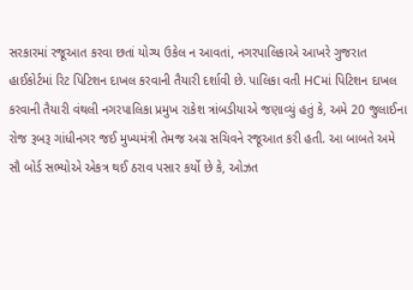સરકારમાં રજૂઆત કરવા છતાં યોગ્ય ઉકેલ ન આવતાં, નગરપાલિકાએ આખરે ગુજરાત હાઈકોર્ટમાં રિટ પિટિશન દાખલ કરવાની તૈયારી દર્શાવી છે. પાલિકા વતી HCમાં પિટિશન દાખલ કરવાની તૈયારી વંથલી નગરપાલિકા પ્રમુખ રાકેશ ત્રાંબડીયાએ જણાવ્યું હતું કે, અમે 20 જુલાઈના રોજ રૂબરૂ ગાંધીનગર જઈ મુખ્યમંત્રી તેમજ અગ્ર સચિવને રજૂઆત કરી હતી. આ બાબતે અમે સૌ બોર્ડ સભ્યોએ એકત્ર થઈ ઠરાવ પસાર કર્યો છે કે, ઓઝત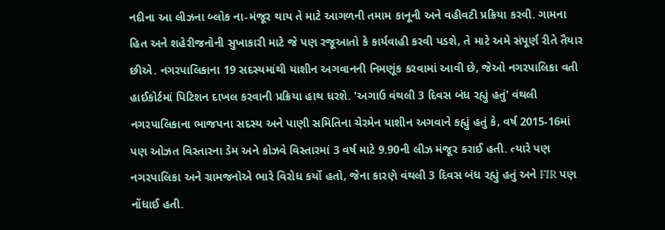નદીના આ લીઝના બ્લોક ના-મંજૂર થાય તે માટે આગળની તમામ કાનૂની અને વહીવટી પ્રક્રિયા કરવી. ગામના હિત અને શહેરીજનોની સુખાકારી માટે જે પણ રજૂઆતો કે કાર્યવાહી કરવી પડશે, તે માટે અમે સંપૂર્ણ રીતે તૈયાર છીએ. નગરપાલિકાના 19 સદસ્યમાંથી યાશીન અગવાનની નિમણૂંક કરવામાં આવી છે, જેઓ નગરપાલિકા વતી હાઈકોર્ટમાં પિટિશન દાખલ કરવાની પ્રક્રિયા હાથ ધરશે. 'અગાઉ વંથલી 3 દિવસ બંધ રહ્યું હતું' વંથલી નગરપાલિકાના ભાજપના સદસ્ય અને પાણી સમિતિના ચેરમેન યાશીન અગવાને કહ્યું હતું કે, વર્ષ 2015-16માં પણ ઓઝત વિસ્તારના ડેમ અને કોઝવે વિસ્તારમાં 3 વર્ષ માટે 9.90ની લીઝ મંજૂર કરાઈ હતી. ત્યારે પણ નગરપાલિકા અને ગ્રામજનોએ ભારે વિરોધ કર્યો હતો, જેના કારણે વંથલી 3 દિવસ બંધ રહ્યું હતું અને FIR પણ નોંધાઈ હતી.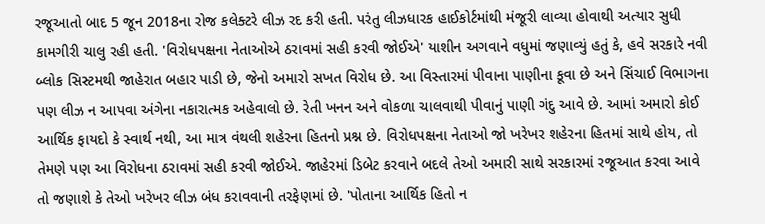રજૂઆતો બાદ 5 જૂન 2018ના રોજ કલેક્ટરે લીઝ રદ કરી હતી. પરંતુ લીઝધારક હાઈકોર્ટમાંથી મંજૂરી લાવ્યા હોવાથી અત્યાર સુધી કામગીરી ચાલુ રહી હતી. 'વિરોધપક્ષના નેતાઓએ ઠરાવમાં સહી કરવી જોઈએ' યાશીન અગવાને વધુમાં જણાવ્યું હતું કે, હવે સરકારે નવી બ્લોક સિસ્ટમથી જાહેરાત બહાર પાડી છે, જેનો અમારો સખત વિરોધ છે. આ વિસ્તારમાં પીવાના પાણીના કૂવા છે અને સિંચાઈ વિભાગના પણ લીઝ ન આપવા અંગેના નકારાત્મક અહેવાલો છે. રેતી ખનન અને વોકળા ચાલવાથી પીવાનું પાણી ગંદુ આવે છે. આમાં અમારો કોઈ આર્થિક ફાયદો કે સ્વાર્થ નથી, આ માત્ર વંથલી શહેરના હિતનો પ્રશ્ન છે. વિરોધપક્ષના નેતાઓ જો ખરેખર શહેરના હિતમાં સાથે હોય, તો તેમણે પણ આ વિરોધના ઠરાવમાં સહી કરવી જોઈએ. જાહેરમાં ડિબેટ કરવાને બદલે તેઓ અમારી સાથે સરકારમાં રજૂઆત કરવા આવે તો જણાશે કે તેઓ ખરેખર લીઝ બંધ કરાવવાની તરફેણમાં છે. 'પોતાના આર્થિક હિતો ન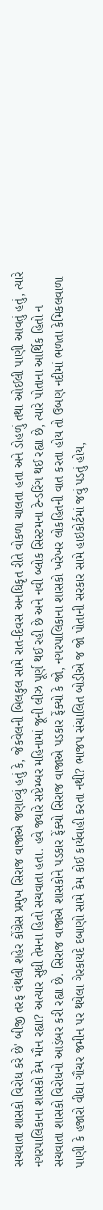સચવાતા શાસકો વિરોધ કરે છે' બીજી તરફ વંથલી શહેર કોંગ્રેસ પ્રમુખ સિરાજ વાજાએ જણાવ્યું હતું કે, જેકવેલની બિલકુલ સામે રાત-દિવસ અનધિકૃત રીતે વોકળા ચાલતા હતા અને ડોહળું તથા ઓઈલી પાણી આવતું હતું, ત્યારે નગરપાલિકાના શાસકો કેમ મૌન રહ્યા? અત્યાર સુધી તેમના હિતો સચવાતા હતા. હવે જ્યારે સપ્ટેમ્બર મહિનામાં જૂની લીઝ પૂર્ણ થઈ રહી છે અને નવી બ્લોક સિસ્ટમના ટેન્ડરિંગ થઈ રહ્યા છે, ત્યારે પોતાના આર્થિક હિતો ન સચવાતા શાસકો વિરોધનો આડંબર કરી રહ્યા છે. સિરાજ વાજાએ શાસકોને પડકાર ફેંક્યો સિરાજ વાજાએ પડકાર ફેંક્યો કે જો, નગરપાલિકાના શાસકો ખરેખર લોકહિતની વાત કરતા હોય તો ઉબણ નદીમાં ભળતા કેમિકલવાળા પાણી કે હજારો વીઘા ગૌચર જમીન પર થયેલા ગેરકાયદે દબાણો સામે કેમ કોઈ કાર્યવાહી કરતા નથી? ભાજપ સંચાલિત બોડીએ જ જો પોતાની સરકાર સામે હાઇકોર્ટમાં જવું પડતું હોય,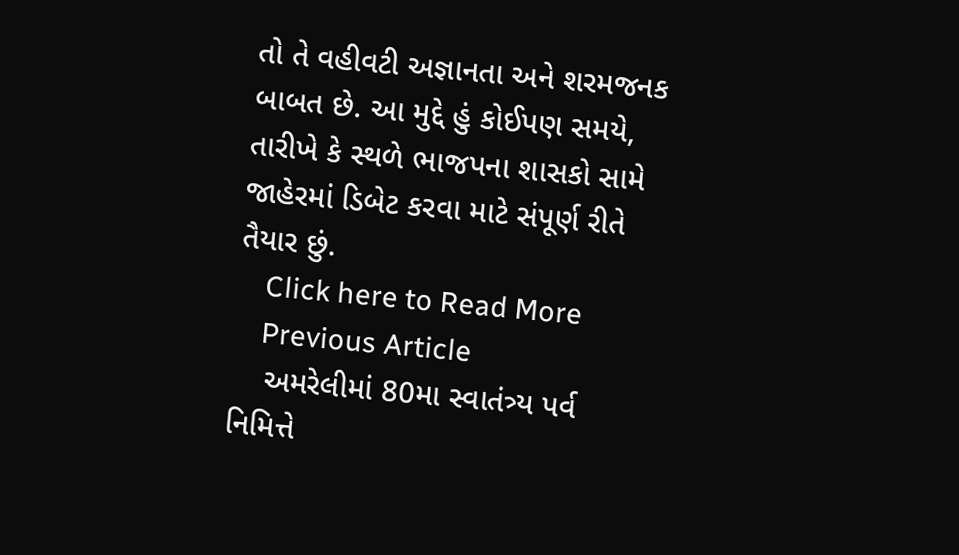તો તે વહીવટી અજ્ઞાનતા અને શરમજનક બાબત છે. આ મુદ્દે હું કોઈપણ સમયે, તારીખે કે સ્થળે ભાજપના શાસકો સામે જાહેરમાં ડિબેટ કરવા માટે સંપૂર્ણ રીતે તૈયાર છું.
    Click here to Read More
    Previous Article
    અમરેલીમાં 80મા સ્વાતંત્ર્ય પર્વ નિમિત્તે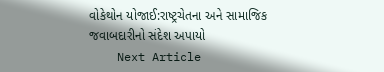વોકેથોન યોજાઈ:રાષ્ટ્રચેતના અને સામાજિક જવાબદારીનો સંદેશ અપાયો
    Next Article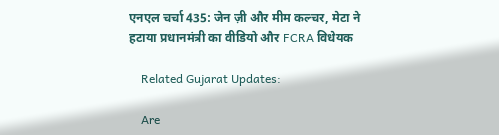एनएल चर्चा 435: जेन ज़ी और मीम कल्चर, मेटा ने हटाया प्रधानमंत्री का वीडियो और FCRA विधेयक

    Related Gujarat Updates:

    Are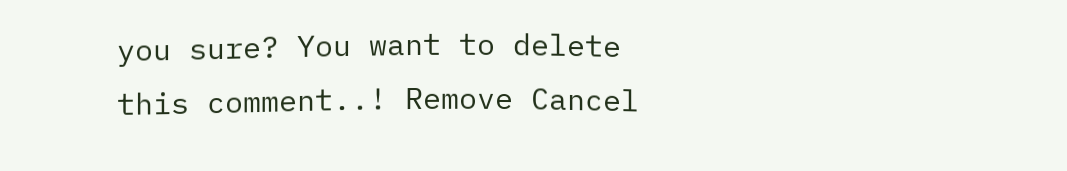you sure? You want to delete this comment..! Remove Cancel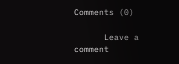Comments (0)

      Leave a comment